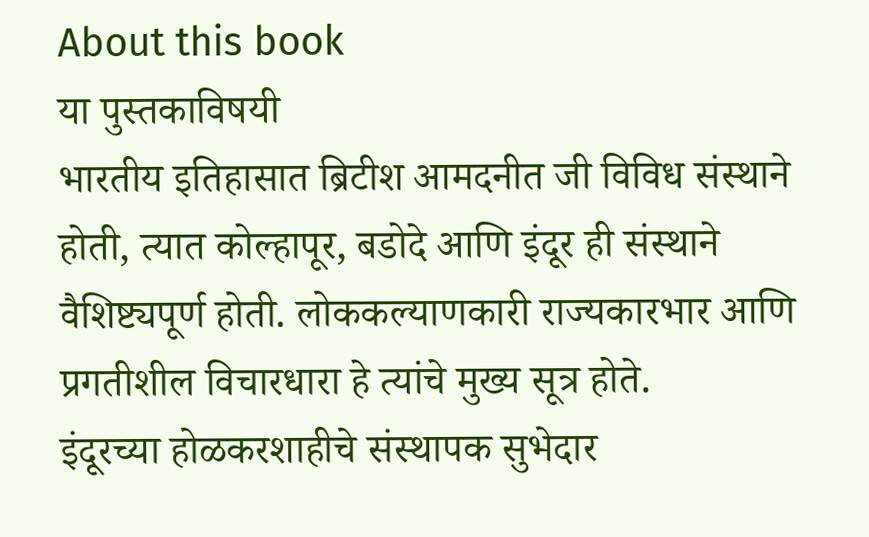About this book
या पुस्तकाविषयी
भारतीय इतिहासात ब्रिटीश आमदनीत जी विविध संस्थाने होती, त्यात कोल्हापूर, बडोदे आणि इंदूर ही संस्थाने वैशिष्ट्यपूर्ण होती. लोककल्याणकारी राज्यकारभार आणि प्रगतीशील विचारधारा हे त्यांचे मुख्य सूत्र होते.
इंदूरच्या होळकरशाहीचे संस्थापक सुभेदार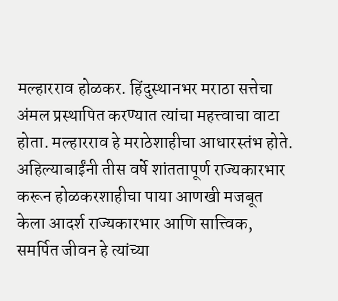मल्हारराव होळकर. हिंदुस्थानभर मराठा सत्तेचा अंमल प्रस्थापित करण्यात त्यांचा महत्त्वाचा वाटा होता. मल्हारराव हे मराठेशाहीचा आधारस्तंभ होते. अहिल्याबाईंनी तीस वर्षे शांततापूर्ण राज्यकारभार करून होळकरशाहीचा पाया आणखी मजबूत केला आदर्श राज्यकारभार आणि सात्त्विक, समर्पित जीवन हे त्यांच्या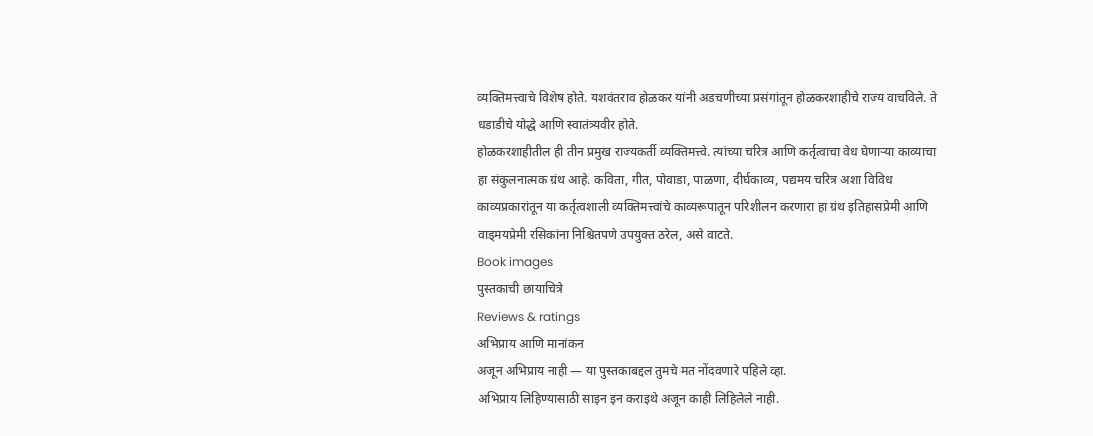व्यक्तिमत्त्वाचे विशेष होते. यशवंतराव होळकर यांनी अडचणीच्या प्रसंगांतून होळकरशाहीचे राज्य वाचविले. ते धडाडीचे योद्धे आणि स्वातंत्र्यवीर होते.
होळकरशाहीतील ही तीन प्रमुख राज्यकर्ती व्यक्तिमत्त्वे. त्यांच्या चरित्र आणि कर्तृत्वाचा वेध घेणाऱ्या काव्याचा हा संकुलनात्मक ग्रंथ आहे. कविता, गीत, पोवाडा, पाळणा, दीर्घकाव्य, पद्यमय चरित्र अशा विविध काव्यप्रकारांतून या कर्तृत्वशाली व्यक्तिमत्त्वांचे काव्यरूपातून परिशीलन करणारा हा ग्रंथ इतिहासप्रेमी आणि वाड्मयप्रेमी रसिकांना निश्चितपणे उपयुक्त ठरेल, असे वाटते.
Book images
पुस्तकाची छायाचित्रे
Reviews & ratings
अभिप्राय आणि मानांकन
अजून अभिप्राय नाही — या पुस्तकाबद्दल तुमचे मत नोंदवणारे पहिले व्हा.
अभिप्राय लिहिण्यासाठी साइन इन कराइथे अजून काही लिहिलेले नाही.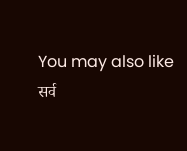You may also like
सर्व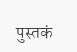पुस्तकं